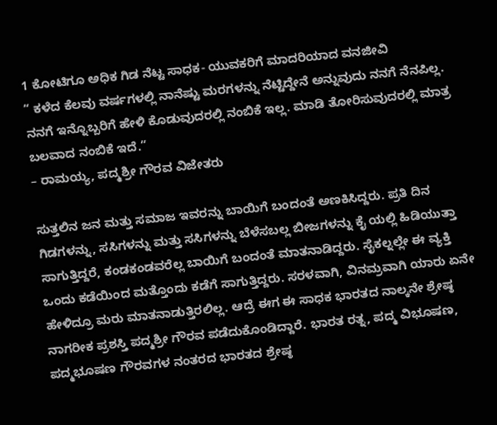1 ಕೋಟಿಗೂ ಅಧಿಕ ಗಿಡ ನೆಟ್ಟ ಸಾಧಕ- ಯುವಕರಿಗೆ ಮಾದರಿಯಾದ ವನಜೀವಿ
“ ಕಳೆದ ಕೆಲವು ವರ್ಷಗಳಲ್ಲಿ ನಾನೆಷ್ಟು ಮರಗಳನ್ನು ನೆಟ್ಟಿದ್ದೇನೆ ಅನ್ನುವುದು ನನಗೆ ನೆನಪಿಲ್ಲ. ನನಗೆ ಇನ್ನೊಬ್ಬರಿಗೆ ಹೇಳಿ ಕೊಡುವುದರಲ್ಲಿ ನಂಬಿಕೆ ಇಲ್ಲ. ಮಾಡಿ ತೋರಿಸುವುದರಲ್ಲಿ ಮಾತ್ರ ಬಲವಾದ ನಂಬಿಕೆ ಇದೆ.”
– ರಾಮಯ್ಯ, ಪದ್ಮಶ್ರೀ ಗೌರವ ವಿಜೇತರು

ಸುತ್ತಲಿನ ಜನ ಮತ್ತು ಸಮಾಜ ಇವರನ್ನು ಬಾಯಿಗೆ ಬಂದಂತೆ ಅಣಕಿಸಿದ್ದರು. ಪ್ರತಿ ದಿನ ಗಿಡಗಳನ್ನು, ಸಸಿಗಳನ್ನು ಮತ್ತು ಸಸಿಗಳನ್ನು ಬೆಳೆಸಬಲ್ಲ ಬೀಜಗಳನ್ನು ಕೈ ಯಲ್ಲಿ ಹಿಡಿಯುತ್ತಾ ಸಾಗುತ್ತಿದ್ದರೆ, ಕಂಡಕಂಡವರೆಲ್ಲ ಬಾಯಿಗೆ ಬಂದಂತೆ ಮಾತನಾಡಿದ್ದರು. ಸೈಕಲ್ನಲ್ಲೇ ಈ ವ್ಯಕ್ತಿ ಒಂದು ಕಡೆಯಿಂದ ಮತ್ತೊಂದು ಕಡೆಗೆ ಸಾಗುತ್ತಿದ್ದರು. ಸರಳವಾಗಿ, ವಿನಮ್ರವಾಗಿ ಯಾರು ಏನೇ ಹೇಳಿದ್ರೂ ಮರು ಮಾತನಾಡುತ್ತಿರಲಿಲ್ಲ. ಆದ್ರೆ ಈಗ ಈ ಸಾಧಕ ಭಾರತದ ನಾಲ್ಕನೇ ಶ್ರೇಷ್ಠ ನಾಗರೀಕ ಪ್ರಶಸ್ತಿ ಪದ್ಮಶ್ರೀ ಗೌರವ ಪಡೆದುಕೊಂಡಿದ್ದಾರೆ. ಭಾರತ ರತ್ನ, ಪದ್ಮ ವಿಭೂಷಣ, ಪದ್ಮಭೂಷಣ ಗೌರವಗಳ ನಂತರದ ಭಾರತದ ಶ್ರೇಷ್ಠ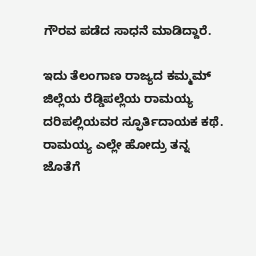ಗೌರವ ಪಡೆದ ಸಾಧನೆ ಮಾಡಿದ್ದಾರೆ.

ಇದು ತೆಲಂಗಾಣ ರಾಜ್ಯದ ಕಮ್ಮಮ್ ಜಿಲ್ಲೆಯ ರೆಡ್ಡಿಪಲ್ಲೆಯ ರಾಮಯ್ಯ ದರಿಪಲ್ಲಿಯವರ ಸ್ಫೂರ್ತಿದಾಯಕ ಕಥೆ. ರಾಮಯ್ಯ ಎಲ್ಲೇ ಹೋದ್ರು ತನ್ನ ಜೊತೆಗೆ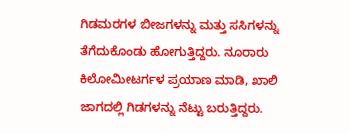ಗಿಡಮರಗಳ ಬೀಜಗಳನ್ನು ಮತ್ತು ಸಸಿಗಳನ್ನು ತೆಗೆದುಕೊಂಡು ಹೋಗುತ್ತಿದ್ದರು. ನೂರಾರು ಕಿಲೋಮೀಟರ್ಗಳ ಪ್ರಯಾಣ ಮಾಡಿ, ಖಾಲಿ ಜಾಗದಲ್ಲಿ ಗಿಡಗಳನ್ನು ನೆಟ್ಟು ಬರುತ್ತಿದ್ದರು.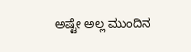ಅಷ್ಟೇ ಅಲ್ಲ ಮುಂದಿನ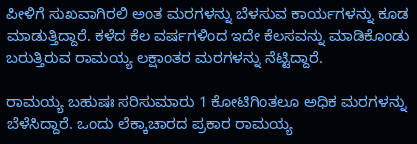ಪೀಳಿಗೆ ಸುಖವಾಗಿರಲಿ ಅಂತ ಮರಗಳನ್ನು ಬೆಳಸುವ ಕಾರ್ಯಗಳನ್ನು ಕೂಡ ಮಾಡುತ್ತಿದ್ದಾರೆ. ಕಳೆದ ಕೆಲ ವರ್ಷಗಳಿಂದ ಇದೇ ಕೆಲಸವನ್ನು ಮಾಡಿಕೊಂಡು ಬರುತ್ತಿರುವ ರಾಮಯ್ಯ ಲಕ್ಷಾಂತರ ಮರಗಳನ್ನು ನೆಟ್ಟಿದ್ದಾರೆ.

ರಾಮಯ್ಯ ಬಹುಷಃ ಸರಿಸುಮಾರು 1 ಕೋಟಿಗಿಂತಲೂ ಅಧಿಕ ಮರಗಳನ್ನು ಬೆಳೆಸಿದ್ದಾರೆ. ಒಂದು ಲೆಕ್ಕಾಚಾರದ ಪ್ರಕಾರ ರಾಮಯ್ಯ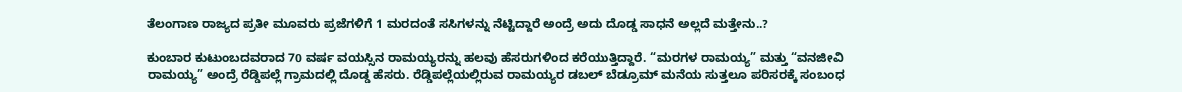ತೆಲಂಗಾಣ ರಾಜ್ಯದ ಪ್ರತೀ ಮೂವರು ಪ್ರಜೆಗಳಿಗೆ 1 ಮರದಂತೆ ಸಸಿಗಳನ್ನು ನೆಟ್ಟಿದ್ದಾರೆ ಅಂದ್ರೆ ಅದು ದೊಡ್ಡ ಸಾಧನೆ ಅಲ್ಲದೆ ಮತ್ತೇನು..?

ಕುಂಬಾರ ಕುಟುಂಬದವರಾದ 70 ವರ್ಷ ವಯಸ್ಸಿನ ರಾಮಯ್ಯರನ್ನು ಹಲವು ಹೆಸರುಗಳಿಂದ ಕರೆಯುತ್ತಿದ್ದಾರೆ. “ಮರಗಳ ರಾಮಯ್ಯ” ಮತ್ತು “ವನಜೀವಿ ರಾಮಯ್ಯ” ಅಂದ್ರೆ ರೆಡ್ಡಿಪಲ್ಲೆ ಗ್ರಾಮದಲ್ಲಿ ದೊಡ್ಡ ಹೆಸರು. ರೆಡ್ಡಿಪಲ್ಲೆಯಲ್ಲಿರುವ ರಾಮಯ್ಯರ ಡಬಲ್ ಬೆಡ್ರೂಮ್ ಮನೆಯ ಸುತ್ತಲೂ ಪರಿಸರಕ್ಕೆ ಸಂಬಂಧ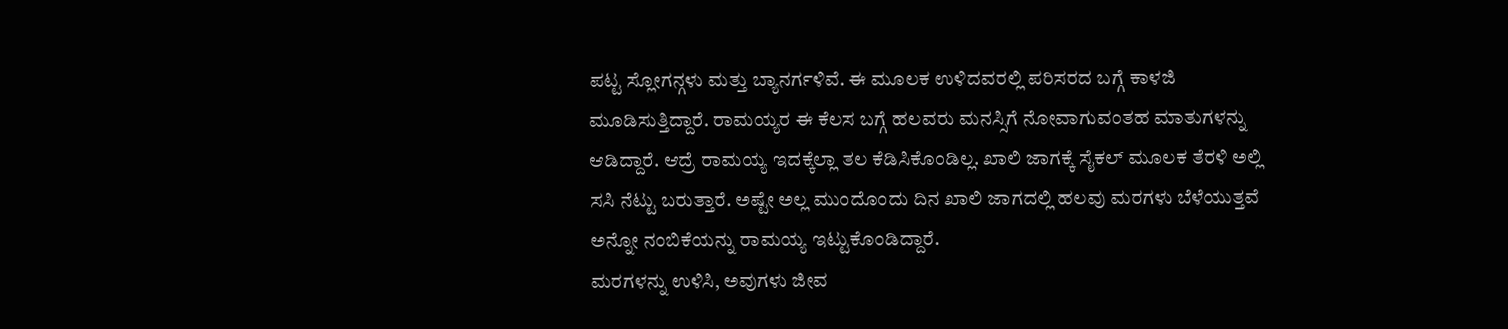ಪಟ್ಟ ಸ್ಲೋಗನ್ಗಳು ಮತ್ತು ಬ್ಯಾನರ್ಗಳಿವೆ. ಈ ಮೂಲಕ ಉಳಿದವರಲ್ಲಿ ಪರಿಸರದ ಬಗ್ಗೆ ಕಾಳಜಿ ಮೂಡಿಸುತ್ತಿದ್ದಾರೆ. ರಾಮಯ್ಯರ ಈ ಕೆಲಸ ಬಗ್ಗೆ ಹಲವರು ಮನಸ್ಸಿಗೆ ನೋವಾಗುವಂತಹ ಮಾತುಗಳನ್ನು ಆಡಿದ್ದಾರೆ. ಆದ್ರೆ ರಾಮಯ್ಯ ಇದಕ್ಕೆಲ್ಲಾ ತಲ ಕೆಡಿಸಿಕೊಂಡಿಲ್ಲ. ಖಾಲಿ ಜಾಗಕ್ಕೆ ಸೈಕಲ್ ಮೂಲಕ ತೆರಳಿ ಅಲ್ಲಿ ಸಸಿ ನೆಟ್ಟು ಬರುತ್ತಾರೆ. ಅಷ್ಟೇ ಅಲ್ಲ ಮುಂದೊಂದು ದಿನ ಖಾಲಿ ಜಾಗದಲ್ಲಿ ಹಲವು ಮರಗಳು ಬೆಳೆಯುತ್ತವೆ ಅನ್ನೋ ನಂಬಿಕೆಯನ್ನು ರಾಮಯ್ಯ ಇಟ್ಟುಕೊಂಡಿದ್ದಾರೆ.
ಮರಗಳನ್ನು ಉಳಿಸಿ, ಅವುಗಳು ಜೀವ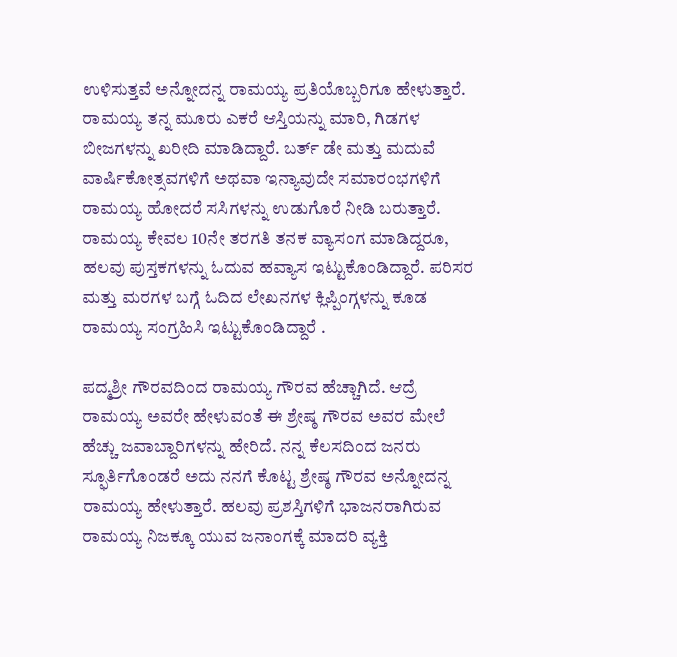ಉಳಿಸುತ್ತವೆ ಅನ್ನೋದನ್ನ ರಾಮಯ್ಯ ಪ್ರತಿಯೊಬ್ಬರಿಗೂ ಹೇಳುತ್ತಾರೆ.
ರಾಮಯ್ಯ ತನ್ನ ಮೂರು ಎಕರೆ ಆಸ್ತಿಯನ್ನು ಮಾರಿ, ಗಿಡಗಳ ಬೀಜಗಳನ್ನು ಖರೀದಿ ಮಾಡಿದ್ದಾರೆ. ಬರ್ತ್ ಡೇ ಮತ್ತು ಮದುವೆ ವಾರ್ಷಿಕೋತ್ಸವಗಳಿಗೆ ಅಥವಾ ಇನ್ಯಾವುದೇ ಸಮಾರಂಭಗಳಿಗೆ ರಾಮಯ್ಯ ಹೋದರೆ ಸಸಿಗಳನ್ನು ಉಡುಗೊರೆ ನೀಡಿ ಬರುತ್ತಾರೆ. ರಾಮಯ್ಯ ಕೇವಲ 10ನೇ ತರಗತಿ ತನಕ ವ್ಯಾಸಂಗ ಮಾಡಿದ್ದರೂ, ಹಲವು ಪುಸ್ತಕಗಳನ್ನು ಓದುವ ಹವ್ಯಾಸ ಇಟ್ಟುಕೊಂಡಿದ್ದಾರೆ. ಪರಿಸರ ಮತ್ತು ಮರಗಳ ಬಗ್ಗೆ ಓದಿದ ಲೇಖನಗಳ ಕ್ಲಿಪ್ಪಿಂಗ್ಗಳನ್ನು ಕೂಡ ರಾಮಯ್ಯ ಸಂಗ್ರಹಿಸಿ ಇಟ್ಟುಕೊಂಡಿದ್ದಾರೆ .

ಪದ್ಮಶ್ರೀ ಗೌರವದಿಂದ ರಾಮಯ್ಯ ಗೌರವ ಹೆಚ್ಚಾಗಿದೆ. ಆದ್ರೆ ರಾಮಯ್ಯ ಅವರೇ ಹೇಳುವಂತೆ ಈ ಶ್ರೇಷ್ಠ ಗೌರವ ಅವರ ಮೇಲೆ ಹೆಚ್ಚು ಜವಾಬ್ದಾರಿಗಳನ್ನು ಹೇರಿದೆ. ನನ್ನ ಕೆಲಸದಿಂದ ಜನರು ಸ್ಫೂರ್ತಿಗೊಂಡರೆ ಅದು ನನಗೆ ಕೊಟ್ಟ ಶ್ರೇಷ್ಠ ಗೌರವ ಅನ್ನೋದನ್ನ ರಾಮಯ್ಯ ಹೇಳುತ್ತಾರೆ. ಹಲವು ಪ್ರಶಸ್ತಿಗಳಿಗೆ ಭಾಜನರಾಗಿರುವ ರಾಮಯ್ಯ ನಿಜಕ್ಕೂ ಯುವ ಜನಾಂಗಕ್ಕೆ ಮಾದರಿ ವ್ಯಕ್ತಿ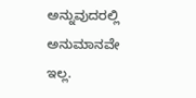ಅನ್ನುವುದರಲ್ಲಿ ಅನುಮಾನವೇ ಇಲ್ಲ.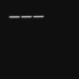———